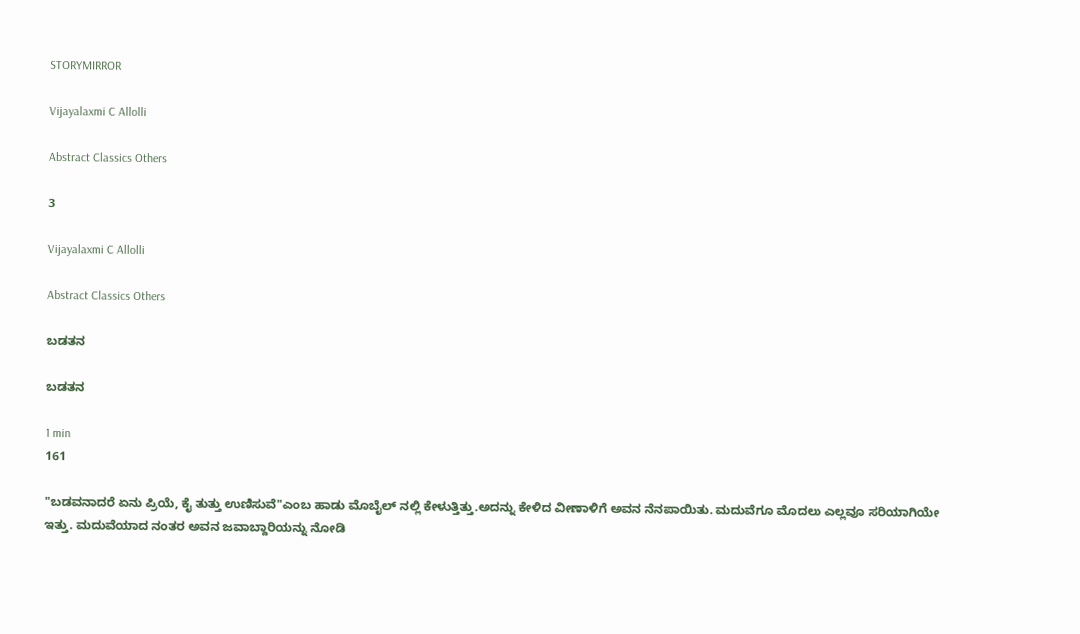STORYMIRROR

Vijayalaxmi C Allolli

Abstract Classics Others

3

Vijayalaxmi C Allolli

Abstract Classics Others

ಬಡತನ

ಬಡತನ

1 min
161

"ಬಡವನಾದರೆ ಏನು ಪ್ರಿಯೆ, ಕೈ ತುತ್ತು ಉಣಿಸುವೆ"ಎಂಬ ಹಾಡು ಮೊಬೈಲ್ ನಲ್ಲಿ ಕೇಳುತ್ತಿತ್ತು.ಅದನ್ನು ಕೇಳಿದ ವೀಣಾಳಿಗೆ ಅವನ ನೆನಪಾಯಿತು. ಮದುವೆಗೂ ಮೊದಲು ಎಲ್ಲವೂ ಸರಿಯಾಗಿಯೇ ಇತ್ತು. ಮದುವೆಯಾದ ನಂತರ ಅವನ ಜವಾಬ್ದಾರಿಯನ್ನು ನೋಡಿ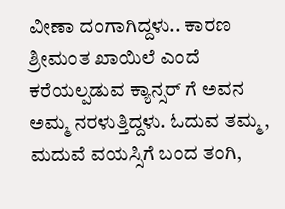ವೀಣಾ ದಂಗಾಗಿದ್ದಳು.. ಕಾರಣ ಶ್ರೀಮಂತ ಖಾಯಿಲೆ ಎಂದೆ ಕರೆಯಲ್ಪಡುವ ಕ್ಯಾನ್ಸರ್ ಗೆ ಅವನ ಅಮ್ಮ ನರಳುತ್ತಿದ್ದಳು. ಓದುವ ತಮ್ಮ, ಮದುವೆ ವಯಸ್ಸಿಗೆ ಬಂದ ತಂಗಿ,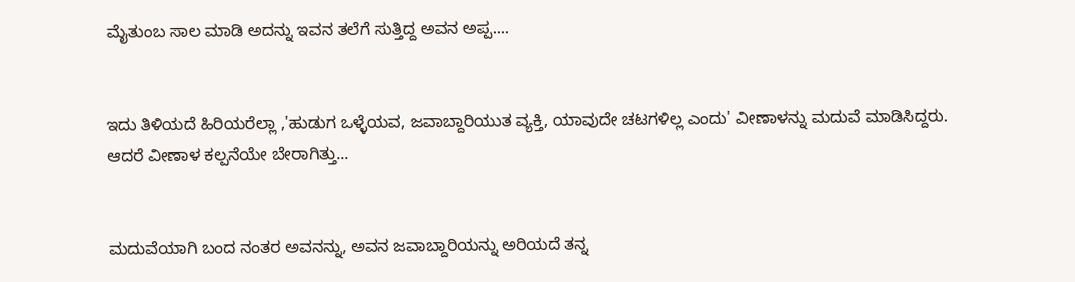ಮೈತುಂಬ ಸಾಲ ಮಾಡಿ ಅದನ್ನು ಇವನ ತಲೆಗೆ ಸುತ್ತಿದ್ದ ಅವನ ಅಪ್ಪ....


ಇದು ತಿಳಿಯದೆ ಹಿರಿಯರೆಲ್ಲಾ ,'ಹುಡುಗ ಒಳ್ಳೆಯವ, ಜವಾಬ್ದಾರಿಯುತ ವ್ಯಕ್ತಿ, ಯಾವುದೇ ಚಟಗಳಿಲ್ಲ ಎಂದು' ವೀಣಾಳನ್ನು ಮದುವೆ ಮಾಡಿಸಿದ್ದರು. ಆದರೆ ವೀಣಾಳ ಕಲ್ಪನೆಯೇ ಬೇರಾಗಿತ್ತು...


ಮದುವೆಯಾಗಿ ಬಂದ ನಂತರ ಅವನನ್ನು, ಅವನ ಜವಾಬ್ದಾರಿಯನ್ನು ಅರಿಯದೆ ತನ್ನ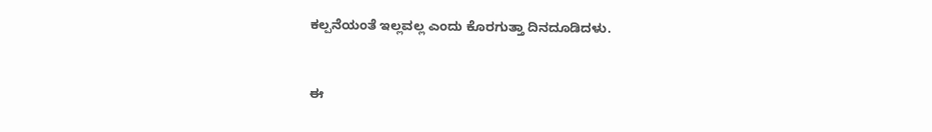ಕಲ್ಪನೆಯಂತೆ ಇಲ್ಲವಲ್ಲ ಎಂದು ಕೊರಗುತ್ತಾ ದಿನದೂಡಿದಳು.


ಈ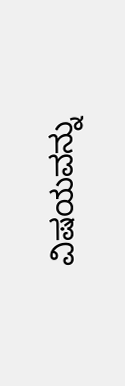ವಿಷಯವನ್ನು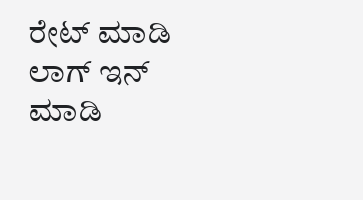ರೇಟ್ ಮಾಡಿ
ಲಾಗ್ ಇನ್ ಮಾಡಿ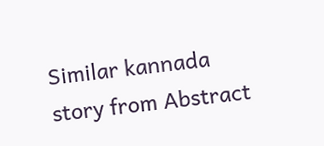Similar kannada story from Abstract